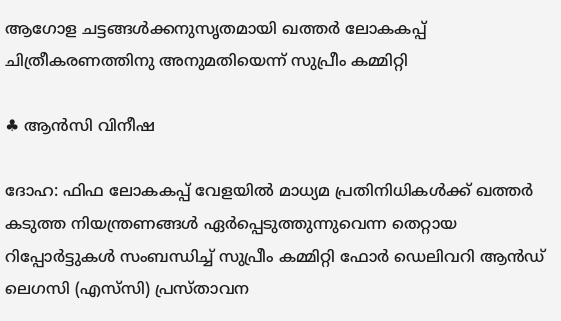ആഗോള ചട്ടങ്ങള്‍ക്കനുസൃതമായി ഖത്തര്‍ ലോകകപ്പ് ചിത്രീകരണത്തിനു അനുമതിയെന്ന് സുപ്രീം കമ്മിറ്റി

♣ ആന്‍സി വിനീഷ

ദോഹ: ഫിഫ ലോകകപ്പ് വേളയില്‍ മാധ്യമ പ്രതിനിധികള്‍ക്ക് ഖത്തര്‍ കടുത്ത നിയന്ത്രണങ്ങള്‍ ഏര്‍പ്പെടുത്തുന്നുവെന്ന തെറ്റായ റിപ്പോര്‍ട്ടുകള്‍ സംബന്ധിച്ച് സുപ്രീം കമ്മിറ്റി ഫോര്‍ ഡെലിവറി ആന്‍ഡ് ലെഗസി (എസ്‌സി) പ്രസ്താവന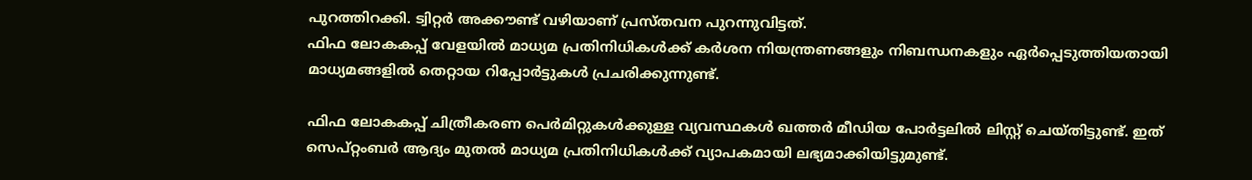പുറത്തിറക്കി. ട്വിറ്റര്‍ അക്കൗണ്ട് വഴിയാണ് പ്രസ്തവന പുറന്നുവിട്ടത്.
ഫിഫ ലോകകപ്പ് വേളയില്‍ മാധ്യമ പ്രതിനിധികള്‍ക്ക് കര്‍ശന നിയന്ത്രണങ്ങളും നിബന്ധനകളും ഏര്‍പ്പെടുത്തിയതായി മാധ്യമങ്ങളില്‍ തെറ്റായ റിപ്പോര്‍ട്ടുകള്‍ പ്രചരിക്കുന്നുണ്ട്.

ഫിഫ ലോകകപ്പ് ചിത്രീകരണ പെര്‍മിറ്റുകള്‍ക്കുള്ള വ്യവസ്ഥകള്‍ ഖത്തര്‍ മീഡിയ പോര്‍ട്ടലില്‍ ലിസ്റ്റ് ചെയ്തിട്ടുണ്ട്. ഇത് സെപ്റ്റംബര്‍ ആദ്യം മുതല്‍ മാധ്യമ പ്രതിനിധികള്‍ക്ക് വ്യാപകമായി ലഭ്യമാക്കിയിട്ടുമുണ്ട്.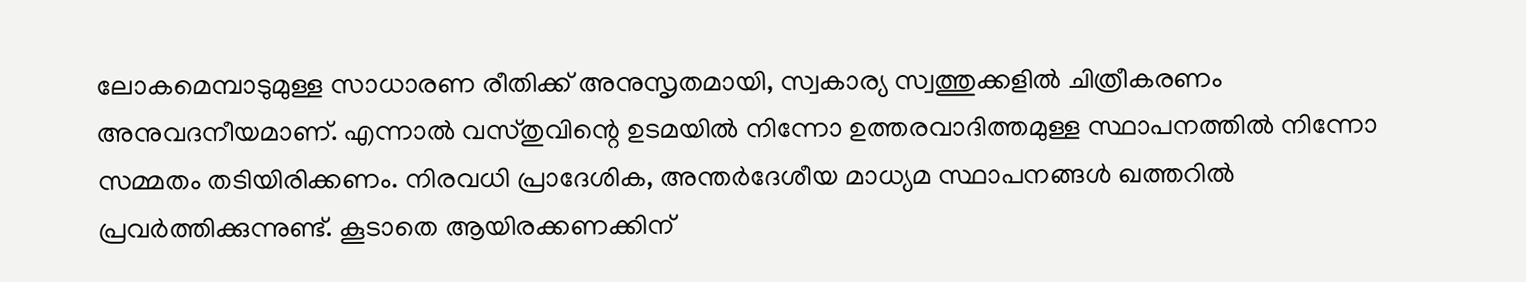ലോകമെമ്പാടുമുള്ള സാധാരണ രീതിക്ക് അനുസൃതമായി, സ്വകാര്യ സ്വത്തുക്കളില്‍ ചിത്രീകരണം അനുവദനീയമാണ്. എന്നാല്‍ വസ്തുവിന്റെ ഉടമയില്‍ നിന്നോ ഉത്തരവാദിത്തമുള്ള സ്ഥാപനത്തില്‍ നിന്നോ സമ്മതം തടിയിരിക്കണം. നിരവധി പ്രാദേശിക, അന്തര്‍ദേശീയ മാധ്യമ സ്ഥാപനങ്ങള്‍ ഖത്തറില്‍ പ്രവര്‍ത്തിക്കുന്നുണ്ട്. കൂടാതെ ആയിരക്കണക്കിന്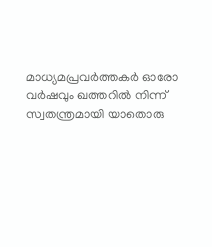മാധ്യമപ്രവര്‍ത്തകര്‍ ഓരോ വര്‍ഷവും ഖത്തറില്‍ നിന്ന് സ്വതന്ത്രമായി യാതൊരു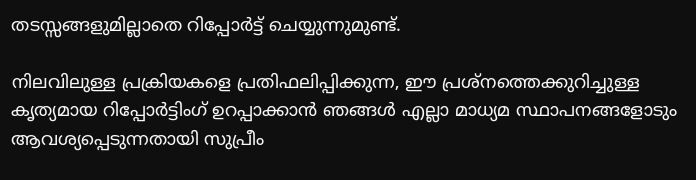തടസ്സങ്ങളുമില്ലാതെ റിപ്പോര്‍ട്ട് ചെയ്യുന്നുമുണ്ട്.

നിലവിലുള്ള പ്രക്രിയകളെ പ്രതിഫലിപ്പിക്കുന്ന, ഈ പ്രശ്‌നത്തെക്കുറിച്ചുള്ള കൃത്യമായ റിപ്പോര്‍ട്ടിംഗ് ഉറപ്പാക്കാന്‍ ഞങ്ങള്‍ എല്ലാ മാധ്യമ സ്ഥാപനങ്ങളോടും ആവശ്യപ്പെടുന്നതായി സുപ്രീം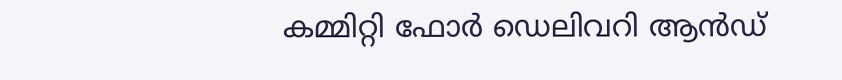കമ്മിറ്റി ഫോര്‍ ഡെലിവറി ആന്‍ഡ്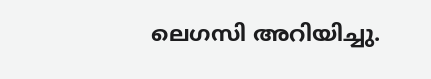ലെഗസി അറിയിച്ചു.